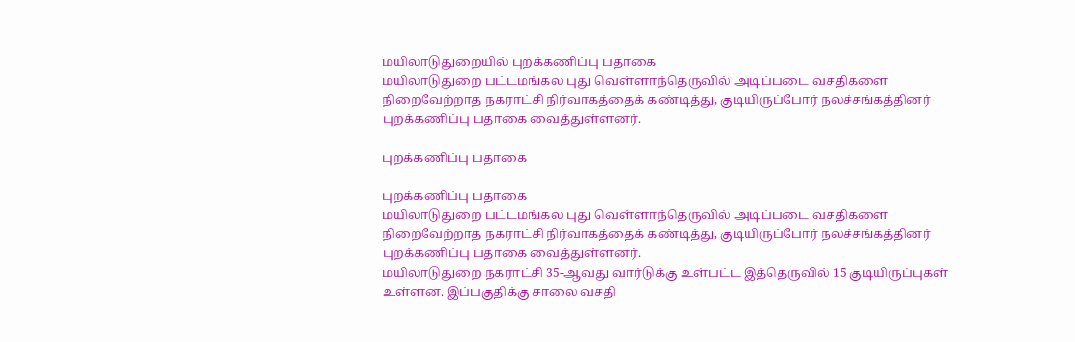மயிலாடுதுறையில் புறக்கணிப்பு பதாகை
மயிலாடுதுறை பட்டமங்கல புது வெள்ளாந்தெருவில் அடிப்படை வசதிகளை நிறைவேற்றாத நகராட்சி நிர்வாகத்தைக் கண்டித்து, குடியிருப்போர் நலச்சங்கத்தினர் புறக்கணிப்பு பதாகை வைத்துள்ளனர்.

புறக்கணிப்பு பதாகை

புறக்கணிப்பு பதாகை
மயிலாடுதுறை பட்டமங்கல புது வெள்ளாந்தெருவில் அடிப்படை வசதிகளை நிறைவேற்றாத நகராட்சி நிர்வாகத்தைக் கண்டித்து, குடியிருப்போர் நலச்சங்கத்தினர் புறக்கணிப்பு பதாகை வைத்துள்ளனர்.
மயிலாடுதுறை நகராட்சி 35-ஆவது வார்டுக்கு உள்பட்ட இத்தெருவில் 15 குடியிருப்புகள் உள்ளன. இப்பகுதிக்கு சாலை வசதி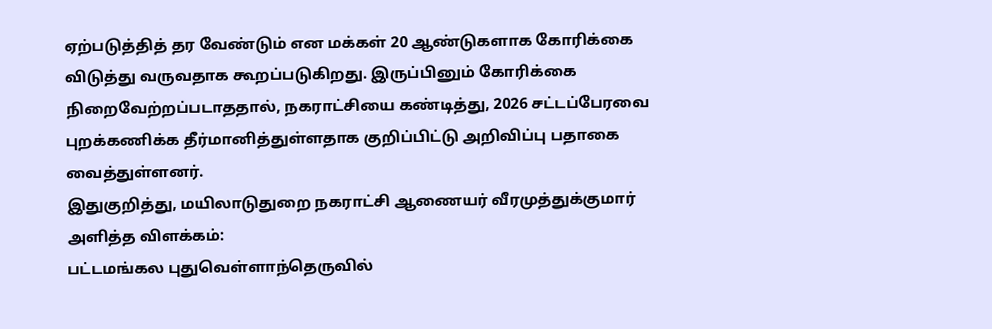ஏற்படுத்தித் தர வேண்டும் என மக்கள் 20 ஆண்டுகளாக கோரிக்கை விடுத்து வருவதாக கூறப்படுகிறது. இருப்பினும் கோரிக்கை நிறைவேற்றப்படாததால், நகராட்சியை கண்டித்து, 2026 சட்டப்பேரவை புறக்கணிக்க தீர்மானித்துள்ளதாக குறிப்பிட்டு அறிவிப்பு பதாகை வைத்துள்ளனர்.
இதுகுறித்து, மயிலாடுதுறை நகராட்சி ஆணையர் வீரமுத்துக்குமார் அளித்த விளக்கம்:
பட்டமங்கல புதுவெள்ளாந்தெருவில்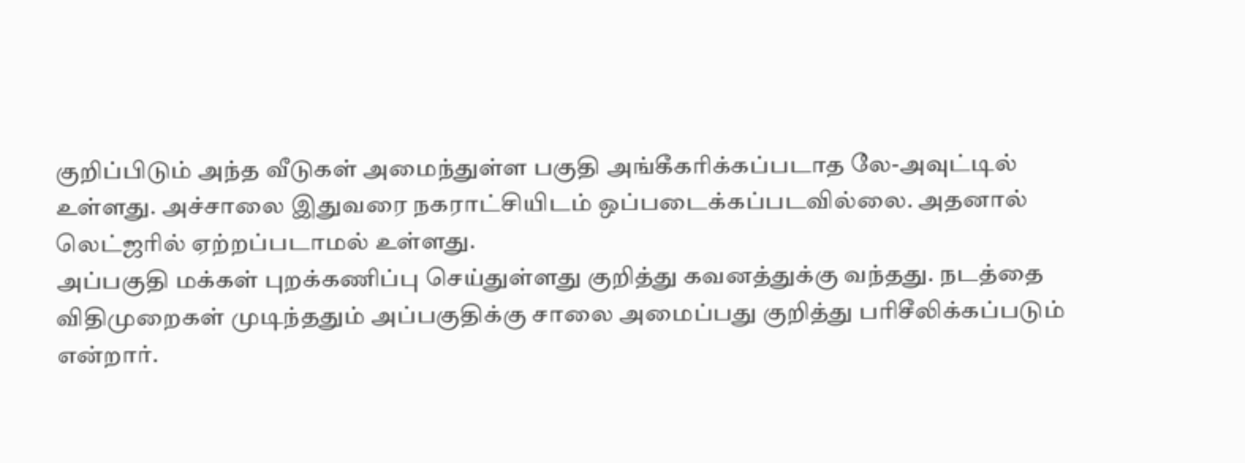குறிப்பிடும் அந்த வீடுகள் அமைந்துள்ள பகுதி அங்கீகரிக்கப்படாத லே-அவுட்டில் உள்ளது. அச்சாலை இதுவரை நகராட்சியிடம் ஒப்படைக்கப்படவில்லை. அதனால் லெட்ஜரில் ஏற்றப்படாமல் உள்ளது.
அப்பகுதி மக்கள் புறக்கணிப்பு செய்துள்ளது குறித்து கவனத்துக்கு வந்தது. நடத்தை விதிமுறைகள் முடிந்ததும் அப்பகுதிக்கு சாலை அமைப்பது குறித்து பரிசீலிக்கப்படும் என்றார்.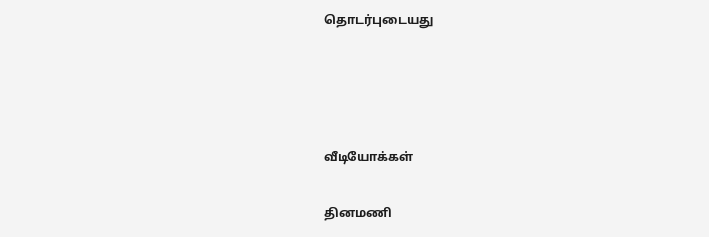தொடர்புடையது




வீடியோக்கள்

தினமணி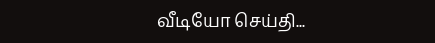வீடியோ செய்தி...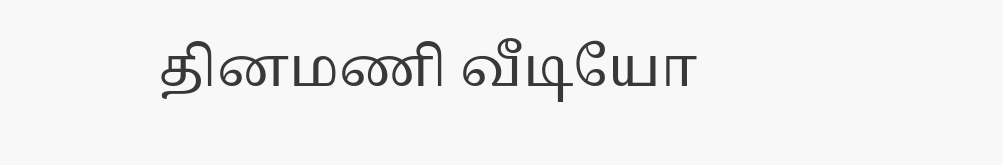தினமணி வீடியோ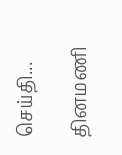செய்தி...

தினமணி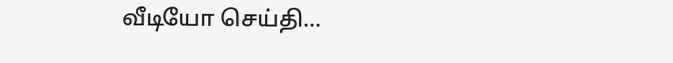வீடியோ செய்தி...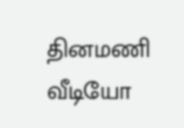தினமணி வீடியோ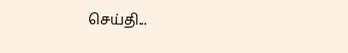செய்தி...